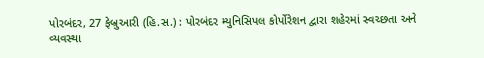પોરબંદર, 27 ફેબ્રુઆરી (હિ.સ.) : પોરબંદર મ્યુનિસિપલ કોર્પોરેશન દ્વારા શહેરમાં સ્વચ્છતા અને વ્યવસ્થા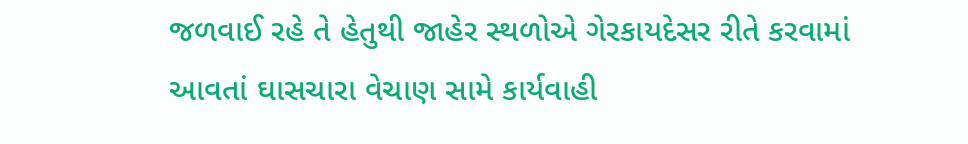જળવાઈ રહે તે હેતુથી જાહેર સ્થળોએ ગેરકાયદેસર રીતે કરવામાં આવતાં ઘાસચારા વેચાણ સામે કાર્યવાહી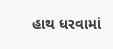હાથ ધરવામાં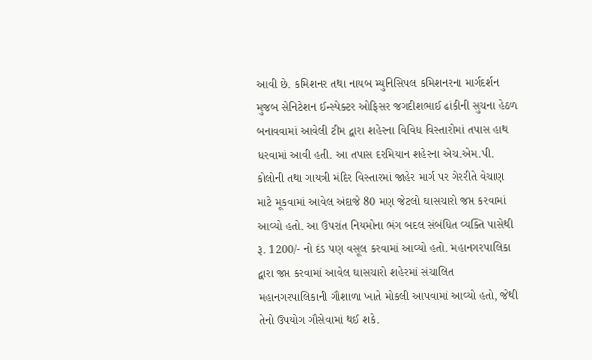આવી છે. કમિશનર તથા નાયબ મ્યુનિસિપલ કમિશનરના માર્ગદર્શન મુજબ સેનિટેશન ઈન્સ્પેક્ટર ઓફિસર જગદીશભાઈ ઢાંકીની સુચના હેઠળ બનાવવામાં આવેલી ટીમ દ્વારા શહેરના વિવિધ વિસ્તારોમાં તપાસ હાથ ધરવામાં આવી હતી. આ તપાસ દરમિયાન શહેરના એચ.એમ.પી. કોલોની તથા ગાયત્રી મંદિર વિસ્તારમાં જાહેર માર્ગ પર ગેરરીતે વેચાણ માટે મૂકવામાં આવેલ અંદાજે 80 મણ જેટલો ઘાસચારો જપ્ત કરવામાં આવ્યો હતો. આ ઉપરાંત નિયમોના ભંગ બદલ સંબંધિત વ્યક્તિ પાસેથી રૂ. 1200/- નો દંડ પણ વસૂલ કરવામાં આવ્યો હતો. મહાનગરપાલિકા દ્વારા જપ્ત કરવામાં આવેલ ઘાસચારો શહેરમાં સંચાલિત મહાનગરપાલિકાની ગૌશાળા ખાતે મોકલી આપવામાં આવ્યો હતો, જેથી તેનો ઉપયોગ ગૌસેવામાં થઈ શકે.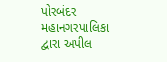પોરબંદર મહાનગરપાલિકા દ્વારા અપીલ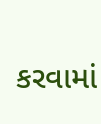કરવામાં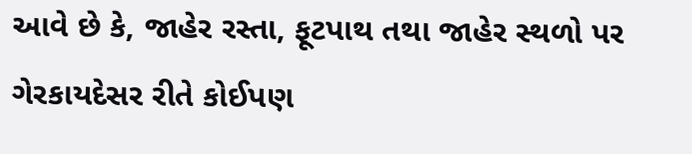આવે છે કે, જાહેર રસ્તા, ફૂટપાથ તથા જાહેર સ્થળો પર ગેરકાયદેસર રીતે કોઈપણ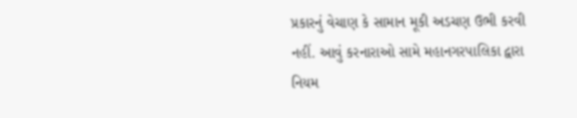પ્રકારનું વેચાણ કે સામાન મૂકી અડચણ ઉભી કરવી નહીં. આવું કરનારાઓ સામે મહાનગરપાલિકા દ્વારા નિયમ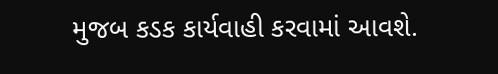મુજબ કડક કાર્યવાહી કરવામાં આવશે.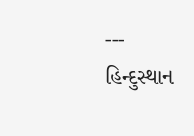---
હિન્દુસ્થાન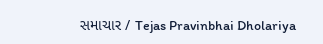સમાચાર / Tejas Pravinbhai Dholariya